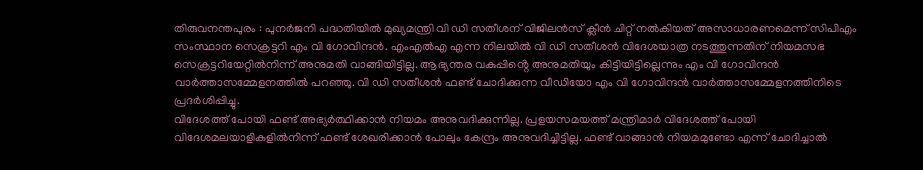തിരുവനന്തപുരം : പുനർജനി പദ്ധതിയിൽ മുഖ്യമന്ത്രി വി ഡി സതീശന് വിജിലൻസ് ക്ലീൻ ചിറ്റ് നൽകിയത് അസാധാരണമെന്ന് സിപിഎം സംസ്ഥാന സെക്രട്ടറി എം വി ഗോവിന്ദൻ. എംഎൽഎ എന്ന നിലയിൽ വി ഡി സതീശൻ വിദേശയാത്ര നടത്തുന്നതിന് നിയമസഭ സെക്രട്ടറിയേറ്റിൽനിന്ന് അനുമതി വാങ്ങിയിട്ടില്ല. ആഭ്യന്തര വകുപ്പിൻ്റെ അനുമതിയും കിട്ടിയിട്ടില്ലെന്നും എം വി ഗോവിന്ദൻ വാർത്താസമ്മേളനത്തിൽ പറഞ്ഞു. വി ഡി സതീശൻ ഫണ്ട് ചോദിക്കുന്ന വീഡിയോ എം വി ഗോവിന്ദൻ വാർത്താസമ്മേളനത്തിനിടെ പ്രദർശിപ്പിച്ചു.
വിദേശത്ത് പോയി ഫണ്ട് അഭ്യർത്ഥിക്കാൻ നിയമം അനുവദിക്കുന്നില്ല. പ്രളയസമയത്ത് മന്ത്രിമാർ വിദേശത്ത് പോയി വിദേശമലയാളികളിൽനിന്ന് ഫണ്ട് ശേഖരിക്കാൻ പോലും കേന്ദ്രം അനുവദിച്ചിട്ടില്ല. ഫണ്ട് വാങ്ങാൻ നിയമമുണ്ടോ എന്ന് ചോദിച്ചാൽ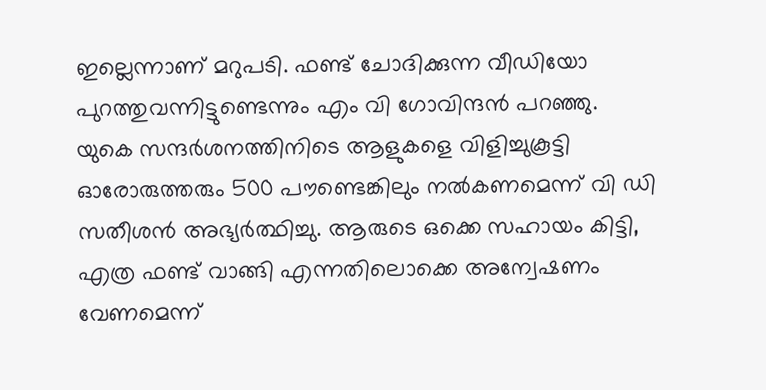ഇല്ലെന്നാണ് മറുപടി. ഫണ്ട് ചോദിക്കുന്ന വീഡിയോ പുറത്തുവന്നിട്ടുണ്ടെന്നും എം വി ഗോവിന്ദൻ പറഞ്ഞു.
യുകെ സന്ദർശനത്തിനിടെ ആളുകളെ വിളിച്ചുകൂട്ടി ഓരോരുത്തരും 500 പൗണ്ടെങ്കിലും നൽകണമെന്ന് വി ഡി സതീശൻ അഭ്യർത്ഥിച്ചു. ആരുടെ ഒക്കെ സഹായം കിട്ടി, എത്ര ഫണ്ട് വാങ്ങി എന്നതിലൊക്കെ അന്വേഷണം വേണമെന്ന്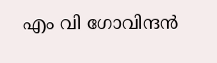എം വി ഗോവിന്ദൻ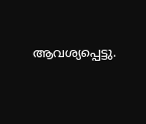ആവശ്യപ്പെട്ടു.